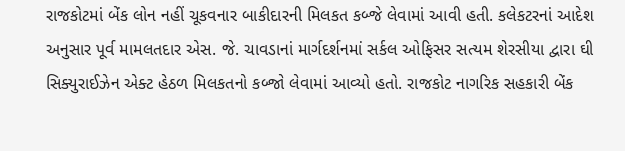રાજકોટમાં બેંક લોન નહીં ચૂકવનાર બાકીદારની મિલકત કબ્જે લેવામાં આવી હતી. કલેકટરનાં આદેશ અનુસાર પૂર્વ મામલતદાર એસ. જે. ચાવડાનાં માર્ગદર્શનમાં સર્કલ ઓફિસર સત્યમ શેરસીયા દ્વારા ઘી સિક્યુરાઈઝેન એક્ટ હેઠળ મિલકતનો કબ્જો લેવામાં આવ્યો હતો. રાજકોટ નાગરિક સહકારી બેંક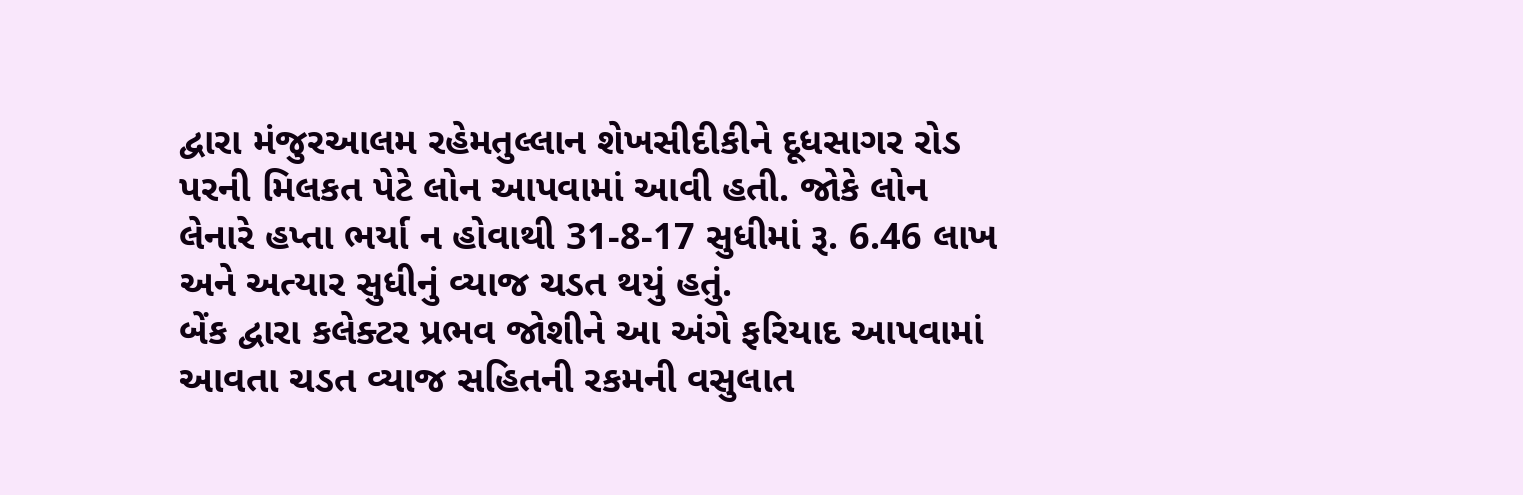દ્વારા મંજુરઆલમ રહેમતુલ્લાન શેખસીદીકીને દૂધસાગર રોડ પરની મિલકત પેટે લોન આપવામાં આવી હતી. જોકે લોન લેનારે હપ્તા ભર્યા ન હોવાથી 31-8-17 સુધીમાં રૂ. 6.46 લાખ અને અત્યાર સુધીનું વ્યાજ ચડત થયું હતું.
બેંક દ્વારા કલેક્ટર પ્રભવ જોશીને આ અંગે ફરિયાદ આપવામાં આવતા ચડત વ્યાજ સહિતની રકમની વસુલાત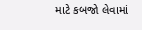માટે કબજો લેવામાં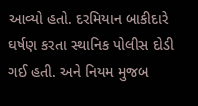આવ્યો હતો. દરમિયાન બાકીદારે ઘર્ષણ કરતા સ્થાનિક પોલીસ દોડી ગઈ હતી. અને નિયમ મુજબ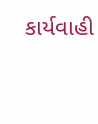કાર્યવાહી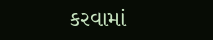કરવામાં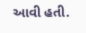આવી હતી.